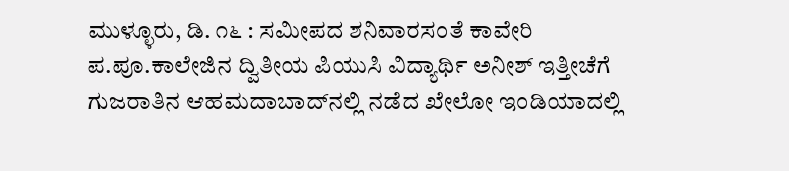ಮುಳ್ಳೂರು, ಡಿ. ೧೬ : ಸಮೀಪದ ಶನಿವಾರಸಂತೆ ಕಾವೇರಿ ಪ.ಪೂ.ಕಾಲೇಜಿನ ದ್ವಿತೀಯ ಪಿಯುಸಿ ವಿದ್ಯಾರ್ಥಿ ಅನೀಶ್ ಇತ್ತೀಚೆಗೆ ಗುಜರಾತಿನ ಆಹಮದಾಬಾದ್‌ನಲ್ಲಿ ನಡೆದ ಖೇಲೋ ಇಂಡಿಯಾದಲ್ಲಿ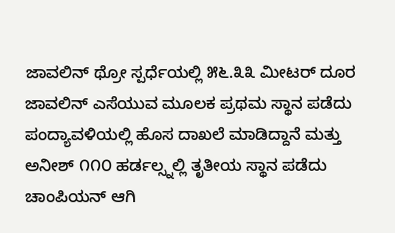ಜಾವಲಿನ್ ಥ್ರೋ ಸ್ಪರ್ಧೆಯಲ್ಲಿ ೫೬.೩೩ ಮೀಟರ್ ದೂರ ಜಾವಲಿನ್ ಎಸೆಯುವ ಮೂಲಕ ಪ್ರಥಮ ಸ್ಥಾನ ಪಡೆದು ಪಂದ್ಯಾವಳಿಯಲ್ಲಿ ಹೊಸ ದಾಖಲೆ ಮಾಡಿದ್ದಾನೆ ಮತ್ತು ಅನೀಶ್ ೧೧೦ ಹರ್ಡಲ್ಸ್ನಲ್ಲಿ ತೃತೀಯ ಸ್ಥಾನ ಪಡೆದು ಚಾಂಪಿಯನ್ ಆಗಿ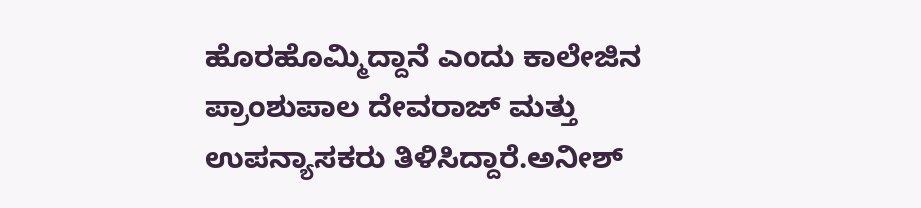ಹೊರಹೊಮ್ಮಿದ್ದಾನೆ ಎಂದು ಕಾಲೇಜಿನ ಪ್ರಾಂಶುಪಾಲ ದೇವರಾಜ್ ಮತ್ತು ಉಪನ್ಯಾಸಕರು ತಿಳಿಸಿದ್ದಾರೆ.ಅನೀಶ್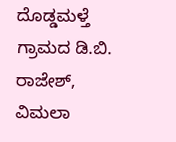ದೊಡ್ಡಮಳ್ತೆ ಗ್ರಾಮದ ಡಿ.ಬಿ. ರಾಜೇಶ್, ವಿಮಲಾ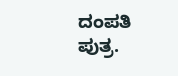ದಂಪತಿ ಪುತ್ರ.